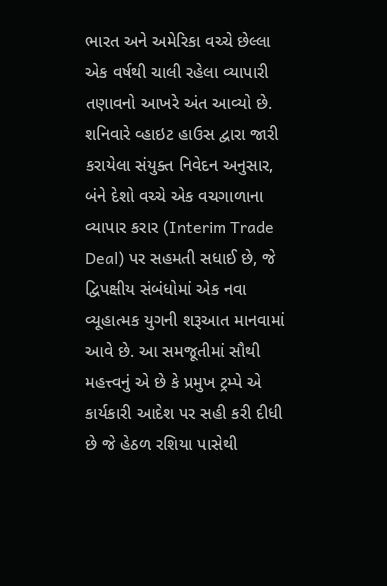ભારત અને અમેરિકા વચ્ચે છેલ્લા એક વર્ષથી ચાલી રહેલા વ્યાપારી તણાવનો આખરે અંત આવ્યો છે. શનિવારે વ્હાઇટ હાઉસ દ્વારા જારી કરાયેલા સંયુક્ત નિવેદન અનુસાર, બંને દેશો વચ્ચે એક વચગાળાના વ્યાપાર કરાર (Interim Trade Deal) પર સહમતી સધાઈ છે, જે દ્વિપક્ષીય સંબંધોમાં એક નવા વ્યૂહાત્મક યુગની શરૂઆત માનવામાં આવે છે. આ સમજૂતીમાં સૌથી મહત્ત્વનું એ છે કે પ્રમુખ ટ્રમ્પે એ કાર્યકારી આદેશ પર સહી કરી દીધી છે જે હેઠળ રશિયા પાસેથી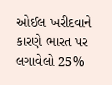ઓઈલ ખરીદવાને કારણે ભારત પર લગાવેલો 25%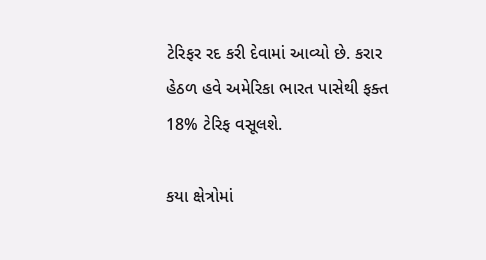ટેરિફર રદ કરી દેવામાં આવ્યો છે. કરાર હેઠળ હવે અમેરિકા ભારત પાસેથી ફક્ત 18% ટેરિફ વસૂલશે.

કયા ક્ષેત્રોમાં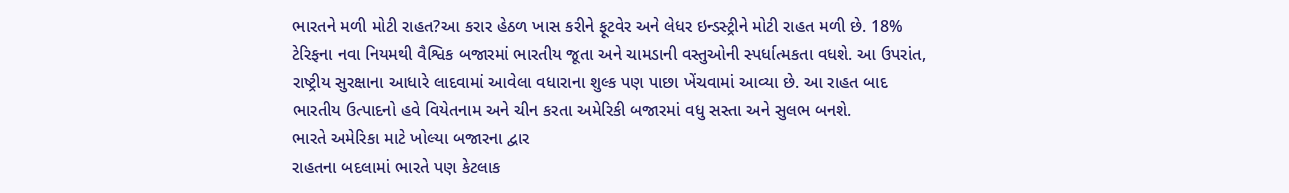ભારતને મળી મોટી રાહત?આ કરાર હેઠળ ખાસ કરીને ફૂટવેર અને લેધર ઇન્ડસ્ટ્રીને મોટી રાહત મળી છે. 18% ટેરિફના નવા નિયમથી વૈશ્વિક બજારમાં ભારતીય જૂતા અને ચામડાની વસ્તુઓની સ્પર્ધાત્મકતા વધશે. આ ઉપરાંત, રાષ્ટ્રીય સુરક્ષાના આધારે લાદવામાં આવેલા વધારાના શુલ્ક પણ પાછા ખેંચવામાં આવ્યા છે. આ રાહત બાદ ભારતીય ઉત્પાદનો હવે વિયેતનામ અને ચીન કરતા અમેરિકી બજારમાં વધુ સસ્તા અને સુલભ બનશે.
ભારતે અમેરિકા માટે ખોલ્યા બજારના દ્વાર
રાહતના બદલામાં ભારતે પણ કેટલાક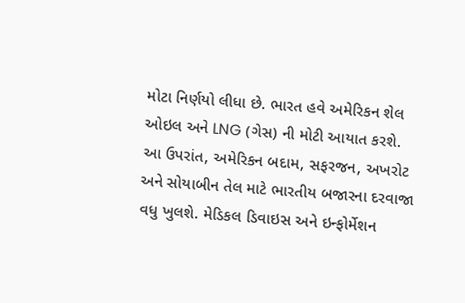મોટા નિર્ણયો લીધા છે. ભારત હવે અમેરિકન શેલ ઓઇલ અને LNG (ગેસ) ની મોટી આયાત કરશે. આ ઉપરાંત, અમેરિકન બદામ, સફરજન, અખરોટ અને સોયાબીન તેલ માટે ભારતીય બજારના દરવાજા વધુ ખુલશે. મેડિકલ ડિવાઇસ અને ઇન્ફોર્મેશન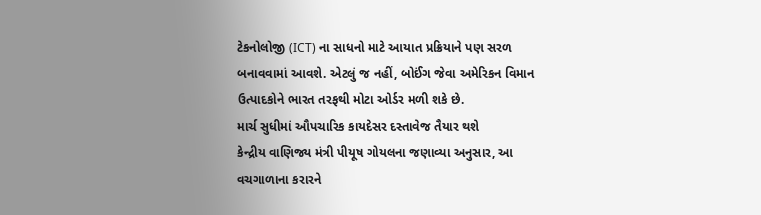ટેકનોલોજી (ICT) ના સાધનો માટે આયાત પ્રક્રિયાને પણ સરળ બનાવવામાં આવશે. એટલું જ નહીં, બોઈંગ જેવા અમેરિકન વિમાન ઉત્પાદકોને ભારત તરફથી મોટા ઓર્ડર મળી શકે છે.
માર્ચ સુધીમાં ઔપચારિક કાયદેસર દસ્તાવેજ તૈયાર થશે
કેન્દ્રીય વાણિજ્ય મંત્રી પીયૂષ ગોયલના જણાવ્યા અનુસાર, આ વચગાળાના કરારને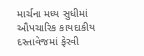માર્ચના મધ્ય સુધીમાં ઔપચારિક કાયદાકીય દસ્તાવેજમાં ફેરવી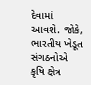દેવામાં આવશે. જોકે, ભારતીય ખેડૂત સંગઠનોએ કૃષિ ક્ષેત્ર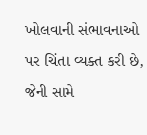ખોલવાની સંભાવનાઓ પર ચિંતા વ્યક્ત કરી છે, જેની સામે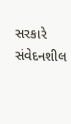સરકારે સંવેદનશીલ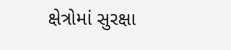ક્ષેત્રોમાં સુરક્ષા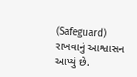(Safeguard) રાખવાનું આશ્વાસન આપ્યું છે.